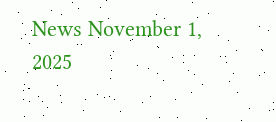News November 1, 2025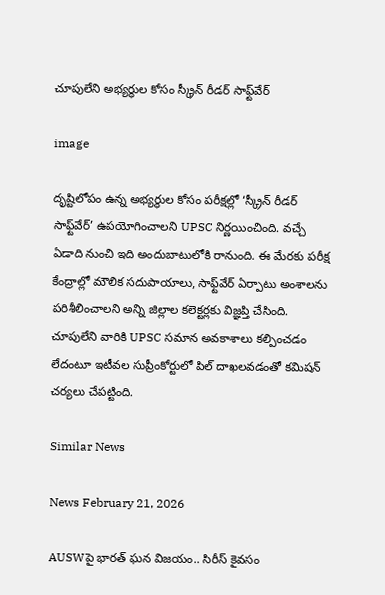చూపులేని అభ్యర్థుల కోసం స్క్రీన్ రీడర్ సాఫ్ట్‌వేర్

image

దృష్టిలోపం ఉన్న అభ్యర్థుల కోసం పరీక్షల్లో ‘స్క్రీన్ రీడర్ సాఫ్ట్‌వేర్’ ఉపయోగించాలని UPSC నిర్ణయించింది. వచ్చే ఏడాది నుంచి ఇది అందుబాటులోకి రానుంది. ఈ మేరకు పరీక్ష కేంద్రాల్లో మౌలిక సదుపాయాలు, సాఫ్ట్‌వేర్ ఏర్పాటు అంశాలను పరిశీలించాలని అన్ని జిల్లాల కలెక్టర్లకు విజ్ఞప్తి చేసింది. చూపులేని వారికి UPSC సమాన అవకాశాలు కల్పించడం లేదంటూ ఇటీవల సుప్రీంకోర్టులో పిల్ దాఖలవడంతో కమిషన్ చర్యలు చేపట్టింది.

Similar News

News February 21, 2026

AUSWపై భారత్ ఘన విజయం.. సిరీస్ కైవసం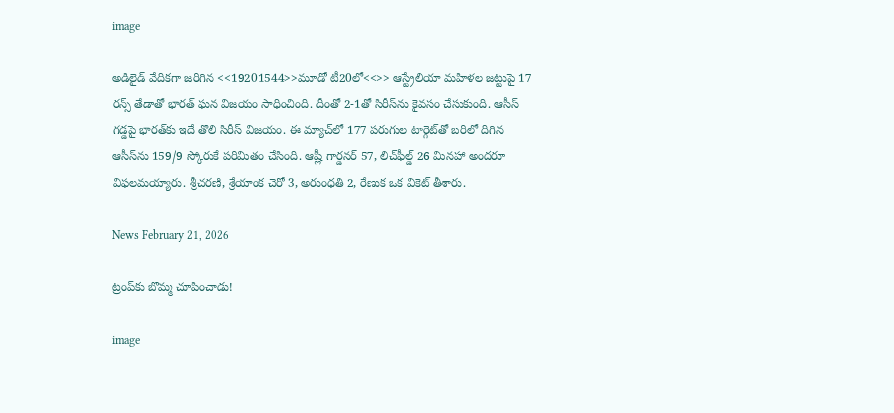image

అడిలైడ్ వేదికగా జరిగిన <<19201544>>మూడో టీ20లో<<>> ఆస్ట్రేలియా మహిళల జట్టుపై 17 రన్స్ తేడాతో భారత్ ఘన విజయం సాధించింది. దీంతో 2-1తో సిరీస్‌ను కైవసం చేసుకుంది. ఆసీస్ గడ్డపై భారత్‌కు ఇదే తొలి సిరీస్ విజయం. ఈ మ్యాచ్‌లో 177 పరుగుల టార్గెట్‌తో బరిలో దిగిన ఆసీస్‌ను 159/9 స్కోరుకే పరిమితం చేసింది. ఆష్లీ గార్డనర్ 57, లిచ్‌ఫీల్డ్ 26 మినహా అందరూ విఫలమయ్యారు. శ్రీచరణి, శ్రేయాంక చెరో 3, అరుంధతి 2, రేణుక ఒక వికెట్ తీశారు.

News February 21, 2026

ట్రంప్‌కు బొమ్మ చూపించాడు!

image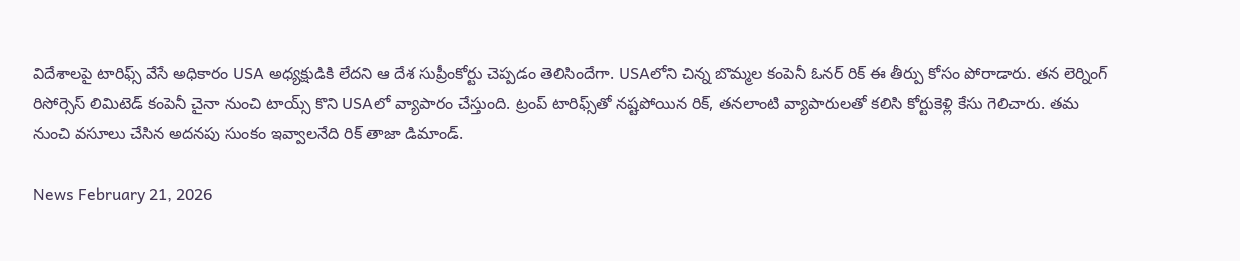విదేశాలపై టారిఫ్స్ వేసే అధికారం USA అధ్యక్షుడికి లేదని ఆ దేశ సుప్రీంకోర్టు చెప్పడం తెలిసిందేగా. USAలోని చిన్న బొమ్మల కంపెనీ ఓనర్ రిక్ ఈ తీర్పు కోసం పోరాడారు. తన లెర్నింగ్ రిసోర్సెస్ లిమిటెడ్ కంపెనీ చైనా నుంచి టాయ్స్ కొని USAలో వ్యాపారం చేస్తుంది. ట్రంప్ టారిఫ్స్‌తో నష్టపోయిన రిక్, తనలాంటి వ్యాపారులతో కలిసి కోర్టుకెళ్లి కేసు గెలిచారు. తమ నుంచి వసూలు చేసిన అదనపు సుంకం ఇవ్వాలనేది రిక్ తాజా డిమాండ్.

News February 21, 2026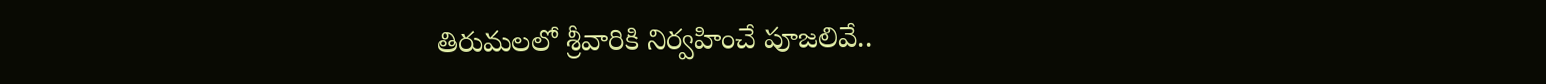తిరుమలలో శ్రీవారికి నిర్వహించే పూజలివే..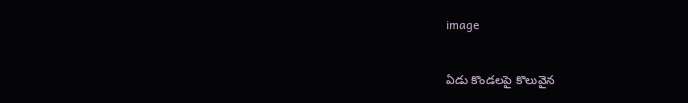image

ఏడు కొండలపై కొలువైన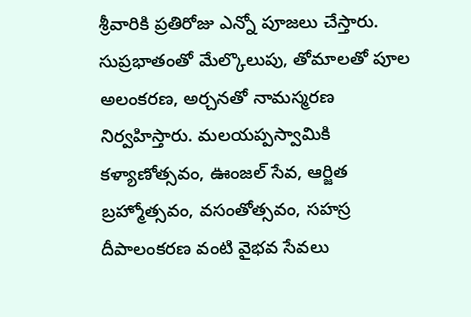శ్రీవారికి ప్రతిరోజు ఎన్నో పూజలు చేస్తారు. సుప్రభాతంతో మేల్కొలుపు, తోమాలతో పూల అలంకరణ, అర్చనతో నామస్మరణ నిర్వహిస్తారు. మలయప్పస్వామికి కళ్యాణోత్సవం, ఊంజల్ సేవ, ఆర్జిత బ్రహ్మోత్సవం, వసంతోత్సవం, సహస్ర దీపాలంకరణ వంటి వైభవ సేవలు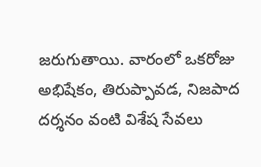జరుగుతాయి. వారంలో ఒకరోజు అభిషేకం, తిరుప్పావడ, నిజపాద దర్శనం వంటి విశేష సేవలు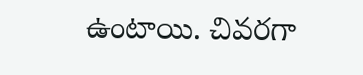ఉంటాయి. చివరగా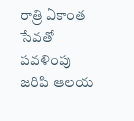రాత్రి ఏకాంత సేవతో పవళింపు జరిపి ఆలయ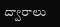ద్వారాలు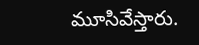మూసివేస్తారు.